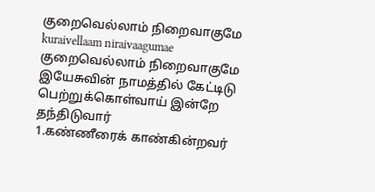குறைவெல்லாம் நிறைவாகுமே
kuraivellaam niraivaagumae
குறைவெல்லாம் நிறைவாகுமே இயேசுவின் நாமத்தில் கேட்டிடு பெற்றுக்கொள்வாய் இன்றே தந்திடுவார்
1.கண்ணீரைக் காண்கின்றவர்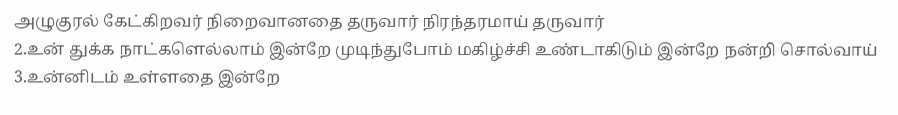அழுகுரல் கேட்கிறவர் நிறைவானதை தருவார் நிரந்தரமாய் தருவார்
2.உன் துக்க நாட்களெல்லாம் இன்றே முடிந்துபோம் மகிழ்ச்சி உண்டாகிடும் இன்றே நன்றி சொல்வாய்
3.உன்னிடம் உள்ளதை இன்றே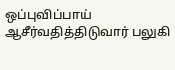ஒப்புவிப்பாய் ஆசீர்வதித்திடுவார் பலுகி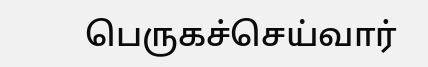பெருகச்செய்வார்